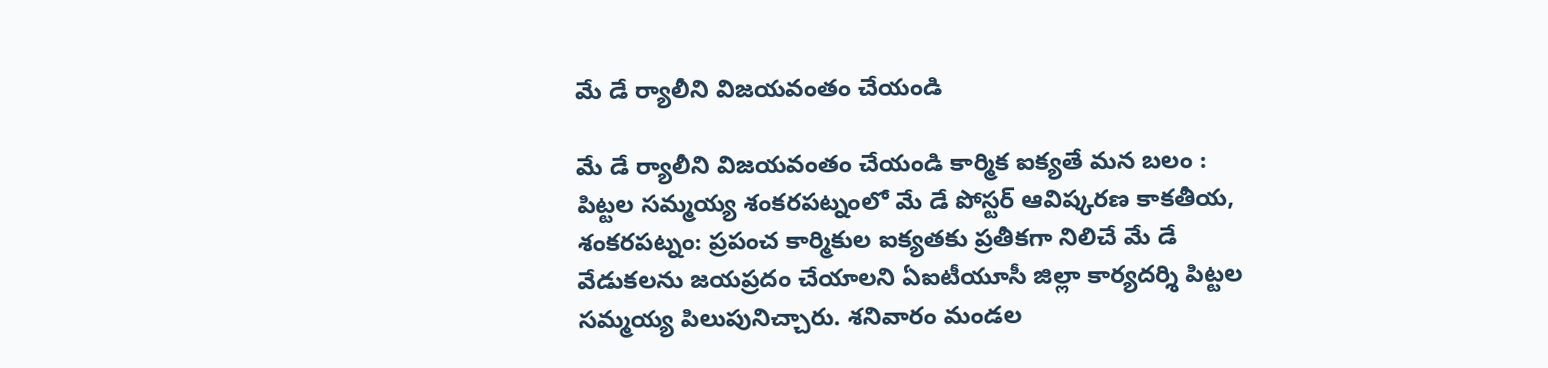మే డే ర్యాలీని విజయవంతం చేయండి

మే డే ర్యాలీని విజయవంతం చేయండి కార్మిక ఐక్యతే మన బలం : పిట్టల సమ్మయ్య శంకరపట్నంలో మే డే పోస్టర్ ఆవిష్కరణ కాకతీయ, శంకరపట్నం: ప్రపంచ కార్మికుల ఐక్యతకు ప్రతీకగా నిలిచే మే డే వేడుకలను జయప్రదం చేయాలని ఏఐటీయూసీ జిల్లా కార్యదర్శి పిట్టల సమ్మయ్య పిలుపునిచ్చారు. శనివారం మండల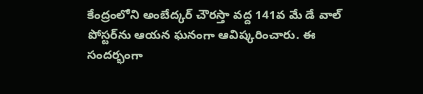కేంద్రంలోని అంబేద్కర్ చౌరస్తా వద్ద 141వ మే డే వాల్ పోస్టర్‌ను ఆయన ఘనంగా ఆవిష్కరించారు. ఈ సందర్భంగా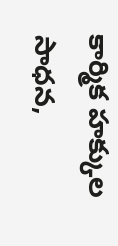కార్మిక హక్కుల సాధన,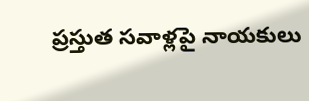ప్రస్తుత సవాళ్లపై నాయకులు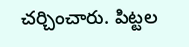చర్చించారు. పిట్టల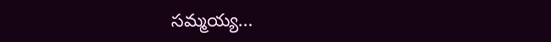సమ్మయ్య...